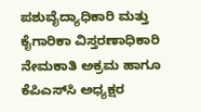ಪಶುವೈದ್ಯಾಧಿಕಾರಿ ಮತ್ತು ಕೈಗಾರಿಕಾ ವಿಸ್ತರಣಾಧಿಕಾರಿ ನೇಮಕಾತಿ ಅಕ್ರಮ ಹಾಗೂ ಕೆಪಿಎಸ್‌ಸಿ ಅಧ್ಯಕ್ಷರ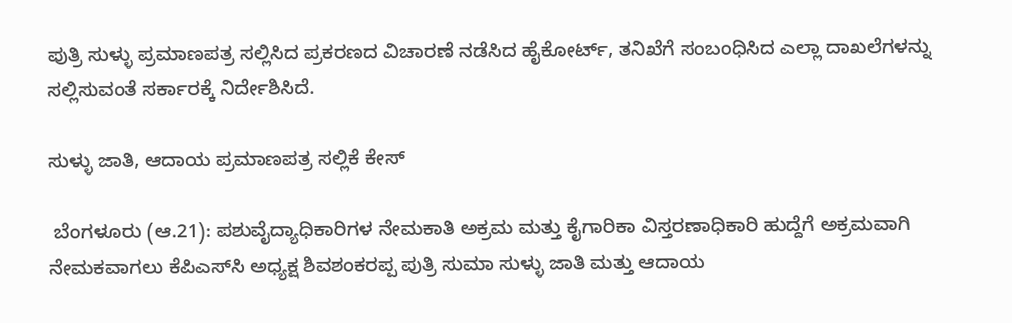ಪುತ್ರಿ ಸುಳ್ಳು ಪ್ರಮಾಣಪತ್ರ ಸಲ್ಲಿಸಿದ ಪ್ರಕರಣದ ವಿಚಾರಣೆ ನಡೆಸಿದ ಹೈಕೋರ್ಟ್, ತನಿಖೆಗೆ ಸಂಬಂಧಿಸಿದ ಎಲ್ಲಾ ದಾಖಲೆಗಳನ್ನು ಸಲ್ಲಿಸುವಂತೆ ಸರ್ಕಾರಕ್ಕೆ ನಿರ್ದೇಶಿಸಿದೆ.

ಸುಳ್ಳು ಜಾತಿ, ಆದಾಯ ಪ್ರಮಾಣಪತ್ರ ಸಲ್ಲಿಕೆ ಕೇಸ್‌

 ಬೆಂಗಳೂರು (ಆ.21): ಪಶುವೈದ್ಯಾಧಿಕಾರಿಗಳ ನೇಮಕಾತಿ ಅಕ್ರಮ ಮತ್ತು ಕೈಗಾರಿಕಾ ವಿಸ್ತರಣಾಧಿಕಾರಿ ಹುದ್ದೆಗೆ ಅಕ್ರಮವಾಗಿ ನೇಮಕವಾಗಲು ಕೆಪಿಎಸ್‌ಸಿ ಅಧ್ಯಕ್ಷ ಶಿವಶಂಕರಪ್ಪ ಪುತ್ರಿ ಸುಮಾ ಸುಳ್ಳು ಜಾತಿ ಮತ್ತು ಆದಾಯ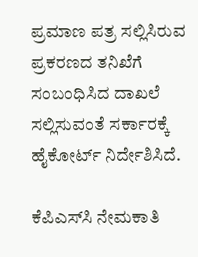ಪ್ರಮಾಣ ಪತ್ರ ಸಲ್ಲಿಸಿರುವ ಪ್ರಕರಣದ ತನಿಖೆಗೆ ಸಂಬಂಧಿಸಿದ ದಾಖಲೆ ಸಲ್ಲಿಸುವಂತೆ ಸರ್ಕಾರಕ್ಕೆ ಹೈಕೋರ್ಟ್‌ ನಿರ್ದೇಶಿಸಿದೆ.

ಕೆಪಿಎಸ್‌ಸಿ ನೇಮಕಾತಿ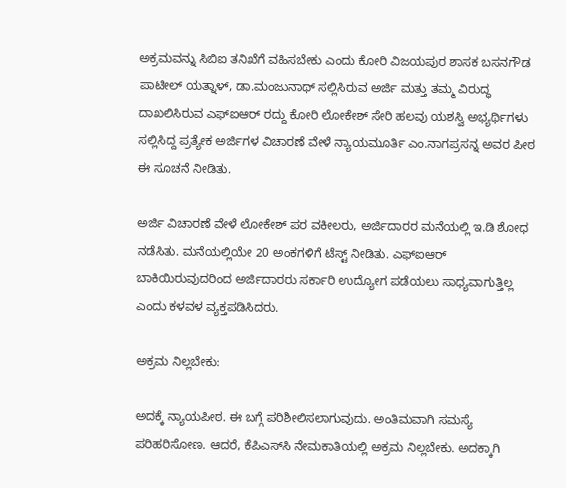ಅಕ್ರಮವನ್ನು ಸಿಬಿಐ ತನಿಖೆಗೆ ವಹಿಸಬೇಕು ಎಂದು ಕೋರಿ ವಿಜಯಪುರ ಶಾಸಕ ಬಸನಗೌಡ ಪಾಟೀಲ್‌ ಯತ್ನಾಳ್, ಡಾ.ಮಂಜುನಾಥ್‌ ಸಲ್ಲಿಸಿರುವ ಅರ್ಜಿ ಮತ್ತು ತಮ್ಮ ವಿರುದ್ಧ ದಾಖಲಿಸಿರುವ ಎಫ್ಐಆರ್‌ ರದ್ದು ಕೋರಿ ಲೋಕೇಶ್‌ ಸೇರಿ ಹಲವು ಯಶಸ್ವಿ ಅಭ್ಯರ್ಥಿಗಳು ಸಲ್ಲಿಸಿದ್ದ ಪ್ರತ್ಯೇಕ ಅರ್ಜಿಗಳ ವಿಚಾರಣೆ ವೇಳೆ ನ್ಯಾಯಮೂರ್ತಿ ಎಂ.ನಾಗಪ್ರಸನ್ನ ಅವರ ಪೀಠ ಈ ಸೂಚನೆ ನೀಡಿತು.

ಅರ್ಜಿ ವಿಚಾರಣೆ ವೇಳೆ ಲೋಕೇಶ್‌ ಪರ ವಕೀಲರು, ಅರ್ಜಿದಾರರ ಮನೆಯಲ್ಲಿ ಇ.ಡಿ ಶೋಧ ನಡೆಸಿತು. ಮನೆಯಲ್ಲಿಯೇ 20 ಅಂಕಗಳಿಗೆ ಟೆಸ್ಟ್‌ ನೀಡಿತು. ಎಫ್‌ಐಆರ್‌ ಬಾಕಿಯಿರುವುದರಿಂದ ಅರ್ಜಿದಾರರು ಸರ್ಕಾರಿ ಉದ್ಯೋಗ ಪಡೆಯಲು ಸಾಧ್ಯವಾಗುತ್ತಿಲ್ಲ ಎಂದು ಕಳವಳ ವ್ಯಕ್ತಪಡಿಸಿದರು.

ಅಕ್ರಮ ನಿಲ್ಲಬೇಕು:

ಅದಕ್ಕೆ ನ್ಯಾಯಪೀಠ. ಈ ಬಗ್ಗೆ ಪರಿಶೀಲಿಸಲಾಗುವುದು. ಅಂತಿಮವಾಗಿ ಸಮಸ್ಯೆ ಪರಿಹರಿಸೋಣ. ಆದರೆ, ಕೆಪಿಎಸ್‌ಸಿ ನೇಮಕಾತಿಯಲ್ಲಿ ಅಕ್ರಮ ನಿಲ್ಲಬೇಕು. ಅದಕ್ಕಾಗಿ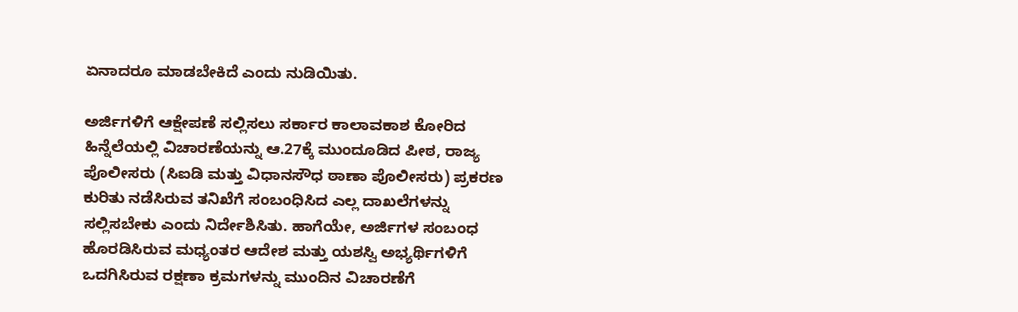ಏನಾದರೂ ಮಾಡಬೇಕಿದೆ ಎಂದು ನುಡಿಯಿತು.

ಅರ್ಜಿಗಳಿಗೆ ಆಕ್ಷೇಪಣೆ ಸಲ್ಲಿಸಲು ಸರ್ಕಾರ ಕಾಲಾವಕಾಶ ಕೋರಿದ ಹಿನ್ನೆಲೆಯಲ್ಲಿ ವಿಚಾರಣೆಯನ್ನು ಆ.27ಕ್ಕೆ ಮುಂದೂಡಿದ ಪೀಠ, ರಾಜ್ಯ ಪೊಲೀಸರು (ಸಿಐಡಿ ಮತ್ತು ವಿಧಾನಸೌಧ ಠಾಣಾ ಪೊಲೀಸರು) ಪ್ರಕರಣ ಕುರಿತು ನಡೆಸಿರುವ ತನಿಖೆಗೆ ಸಂಬಂಧಿಸಿದ ಎಲ್ಲ ದಾಖಲೆಗಳನ್ನು ಸಲ್ಲಿಸಬೇಕು ಎಂದು ನಿರ್ದೇಶಿಸಿತು. ಹಾಗೆಯೇ, ಅರ್ಜಿಗಳ ಸಂಬಂಧ ಹೊರಡಿಸಿರುವ ಮಧ್ಯಂತರ ಆದೇಶ ಮತ್ತು ಯಶಸ್ವಿ ಅಭ್ಯರ್ಥಿಗಳಿಗೆ ಒದಗಿಸಿರುವ ರಕ್ಷಣಾ ಕ್ರಮಗಳನ್ನು ಮುಂದಿನ ವಿಚಾರಣೆಗೆ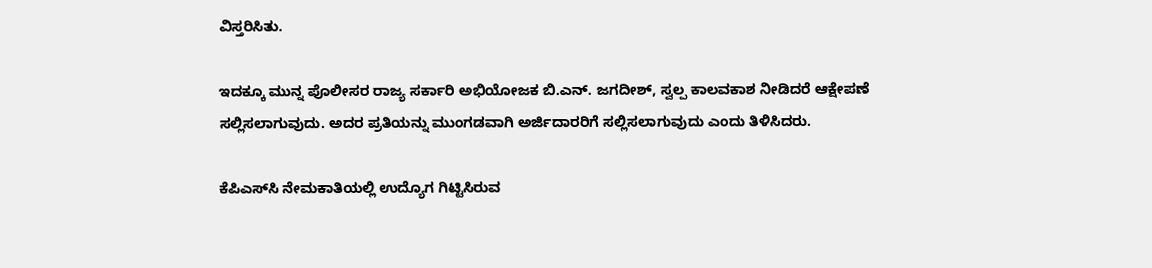ವಿಸ್ತರಿಸಿತು.

ಇದಕ್ಕೂ ಮುನ್ನ ಪೊಲೀಸರ ರಾಜ್ಯ ಸರ್ಕಾರಿ ಅಭಿಯೋಜಕ ಬಿ.ಎನ್‌. ಜಗದೀಶ್‌, ಸ್ವಲ್ಪ ಕಾಲವಕಾಶ ನೀಡಿದರೆ ಆಕ್ಷೇಪಣೆ ಸಲ್ಲಿಸಲಾಗುವುದು. ಅದರ ಪ್ರತಿಯನ್ನು ಮುಂಗಡವಾಗಿ ಅರ್ಜಿದಾರರಿಗೆ ಸಲ್ಲಿಸಲಾಗುವುದು ಎಂದು ತಿಳಿಸಿದರು.

ಕೆಪಿಎಸ್‌ಸಿ ನೇಮಕಾತಿಯಲ್ಲಿ ಉದ್ಯೊಗ ಗಿಟ್ಟಿಸಿರುವ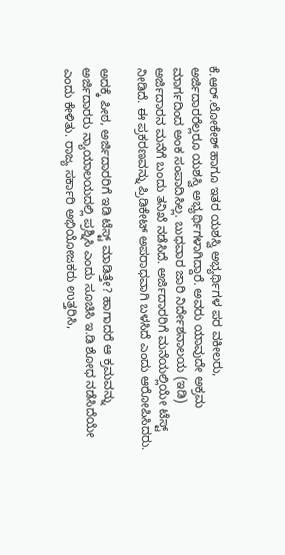ಕೆ.ಆರ್‌.ಲೋಕೇಶ್‌ ಹಾಗೂ ಇತರ ಯಶಸ್ವಿ ಅಭ್ಯರ್ಥಿಗಳ ಪರ ವಕೀಲರು, ಅರ್ಜಿದಾರರೆಲ್ಲರೂ ಯಶಸ್ವಿ ಅಭ್ಯರ್ಥಿಗಳಾಗಿದ್ದಾರೆ. ಅವರು ಯಾವುದೇ ಅಕ್ರಮ ಮಾರ್ಗದಿಂದ ಅಂಕ ಸಂಪಾದಿಸಿಲ್ಲ. ಬುಧವಾರ ಜಾರಿ ನಿರ್ದೇಶನಾಲಯ (ಇಡಿ) ಅರ್ಜಿದಾರನ ಮನೆಗೆ ಬಂದು ತನಿಖೆ ನಡೆಸಿದೆ. ಅರ್ಜಿದಾರರಿಗೆ ಮನೆಯಲ್ಲಿಯೇ ಟೆಸ್ಟ್‌ ನೀಡಿದೆ. ಈ ಪ್ರಕರಣವನ್ನು ಪ್ರಿಡಿಕೇಟ್‌ ಅಪರಾಧವಾಗಿ ಬಳಸಿದೆ ಎಂದು ಆರೋಪಿಸಿದರು.

ಅದಕ್ಕೆ ಪೀಠ, ಅರ್ಜಿದಾರರಿಗೆ ಇಡಿ ಟೆಸ್ಟ್‌ ಮಾಡಿತ್ತೇ? ಹಾಗಾದರೆ ಆ ಕ್ರಮವನ್ನು ಅರ್ಜಿದಾರರು ನ್ಯಾಯಾಲಯದಲ್ಲಿ ಪ್ರಶ್ನಿಸಿ ಎಂದು ಸೂಚಿಸಿ ಇ.ಡಿ ಶೋಧ ನಡೆಸಿದೆಯೇ ಎಂದು ಕೇಳಿತು. ರಾಜ್ಯ ಸರ್ಕಾರಿ ಅಭಿಯೋಜಕರು ಉತ್ತರಿಸಿ,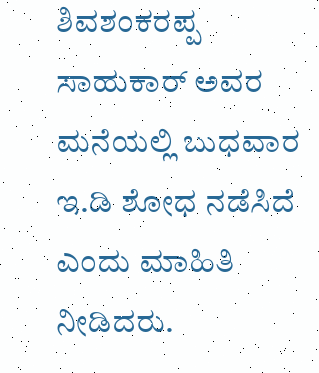ಶಿವಶಂಕರಪ್ಪ ಸಾಹುಕಾರ್‌ ಅವರ ಮನೆಯಲ್ಲಿ ಬುಧವಾರ ಇ.ಡಿ ಶೋಧ ನಡೆಸಿದೆ ಎಂದು ಮಾಹಿತಿ ನೀಡಿದರು.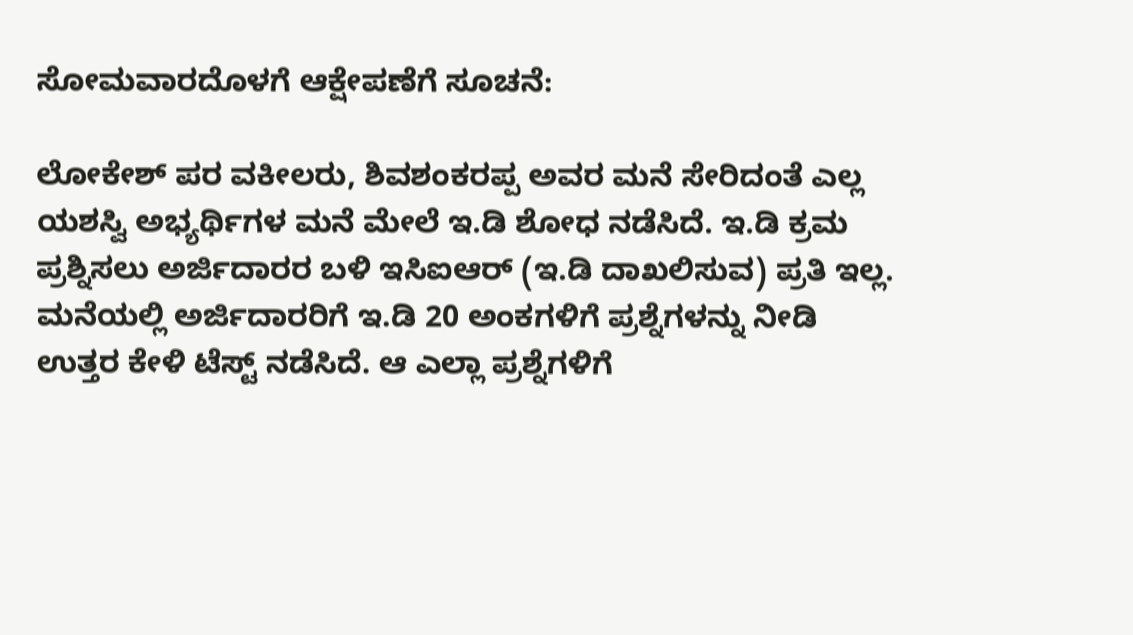ಸೋಮವಾರದೊಳಗೆ ಆಕ್ಷೇಪಣೆಗೆ ಸೂಚನೆ:

ಲೋಕೇಶ್‌ ಪರ ವಕೀಲರು, ಶಿವಶಂಕರಪ್ಪ ಅವರ ಮನೆ ಸೇರಿದಂತೆ ಎಲ್ಲ ಯಶಸ್ವಿ ಅಭ್ಯರ್ಥಿಗಳ ಮನೆ ಮೇಲೆ ಇ.ಡಿ ಶೋಧ ನಡೆಸಿದೆ. ಇ.ಡಿ ಕ್ರಮ ಪ್ರಶ್ನಿಸಲು ಅರ್ಜಿದಾರರ ಬಳಿ ಇಸಿಐಆರ್‌ (ಇ.ಡಿ ದಾಖಲಿಸುವ) ಪ್ರತಿ ಇಲ್ಲ. ಮನೆಯಲ್ಲಿ ಅರ್ಜಿದಾರರಿಗೆ ಇ.ಡಿ 20 ಅಂಕಗಳಿಗೆ ಪ್ರಶ್ನೆಗಳನ್ನು ನೀಡಿ ಉತ್ತರ ಕೇಳಿ ಟೆಸ್ಟ್‌ ನಡೆಸಿದೆ. ಆ ಎಲ್ಲಾ ಪ್ರಶ್ನೆಗಳಿಗೆ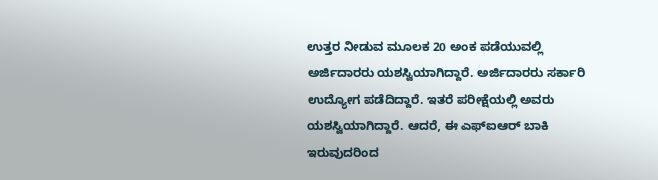ಉತ್ತರ ನೀಡುವ ಮೂಲಕ 20 ಅಂಕ ಪಡೆಯುವಲ್ಲಿ ಅರ್ಜಿದಾರರು ಯಶಸ್ವಿಯಾಗಿದ್ದಾರೆ. ಅರ್ಜಿದಾರರು ಸರ್ಕಾರಿ ಉದ್ಯೋಗ ಪಡೆದಿದ್ದಾರೆ. ಇತರೆ ಪರೀಕ್ಷೆಯಲ್ಲಿ ಅವರು ಯಶಸ್ವಿಯಾಗಿದ್ದಾರೆ. ಆದರೆ, ಈ ಎಫ್‌ಐಆರ್‌ ಬಾಕಿ ಇರುವುದರಿಂದ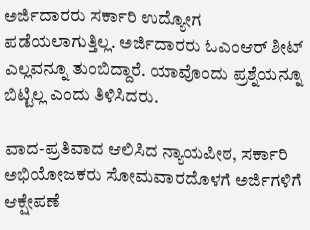ಅರ್ಜಿದಾರರು ಸರ್ಕಾರಿ ಉದ್ಯೋಗ ಪಡೆಯಲಾಗುತ್ತಿಲ್ಲ. ಅರ್ಜಿದಾರರು ಓಎಂಆರ್‌ ಶೀಟ್‌ ಎಲ್ಲವನ್ನೂ ತುಂಬಿದ್ದಾರೆ. ಯಾವೊಂದು ಪ್ರಶ್ನೆಯನ್ನೂ ಬಿಟ್ಟಿಲ್ಲ ಎಂದು ತಿಳಿಸಿದರು.

ವಾದ-ಪ್ರತಿವಾದ ಆಲಿಸಿದ ನ್ಯಾಯಪೀಠ, ಸರ್ಕಾರಿ ಅಭಿಯೋಜಕರು ಸೋಮವಾರದೊಳಗೆ ಅರ್ಜಿಗಳಿಗೆ ಆಕ್ಷೇಪಣೆ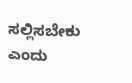ಸಲ್ಲಿಸಬೇಕು ಎಂದು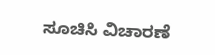ಸೂಚಿಸಿ ವಿಚಾರಣೆ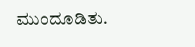ಮುಂದೂಡಿತು.